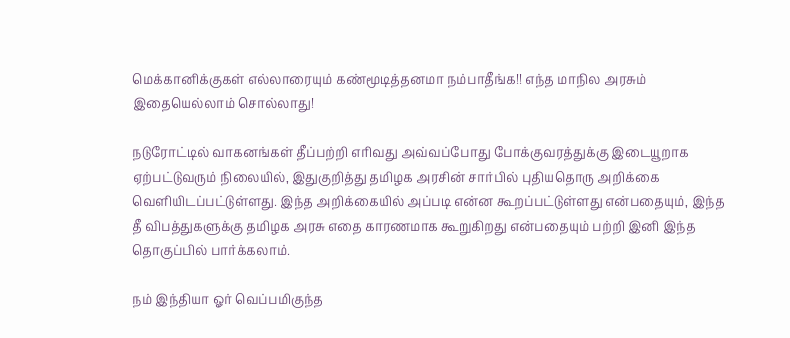மெக்கானிக்குகள் எல்லாரையும் கண்மூடித்தனமா நம்பாதீங்க!! எந்த மாநில அரசும் இதையெல்லாம் சொல்லாது!

நடுரோட்டில் வாகனங்கள் தீப்பற்றி எரிவது அவ்வப்போது போக்குவரத்துக்கு இடையூறாக ஏற்பட்டுவரும் நிலையில், இதுகுறித்து தமிழக அரசின் சார்பில் புதியதொரு அறிக்கை வெளியிடப்பட்டுள்ளது. இந்த அறிக்கையில் அப்படி என்ன கூறப்பட்டுள்ளது என்பதையும், இந்த தீ விபத்துகளுக்கு தமிழக அரசு எதை காரணமாக கூறுகிறது என்பதையும் பற்றி இனி இந்த தொகுப்பில் பார்க்கலாம்.

நம் இந்தியா ஓர் வெப்பமிகுந்த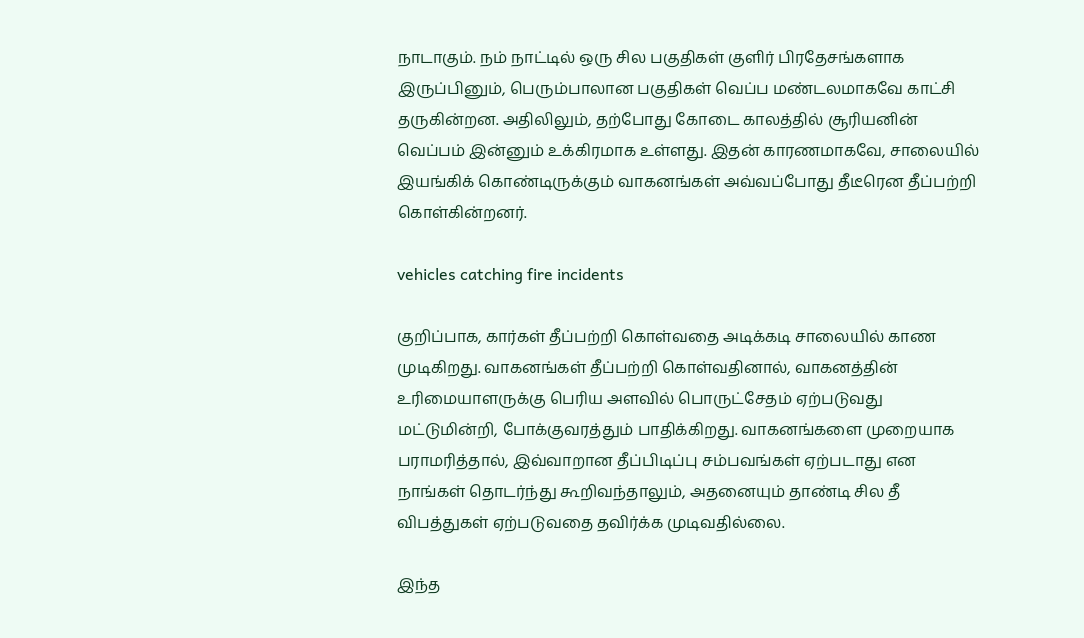நாடாகும். நம் நாட்டில் ஒரு சில பகுதிகள் குளிர் பிரதேசங்களாக இருப்பினும், பெரும்பாலான பகுதிகள் வெப்ப மண்டலமாகவே காட்சி தருகின்றன. அதிலிலும், தற்போது கோடை காலத்தில் சூரியனின் வெப்பம் இன்னும் உக்கிரமாக உள்ளது. இதன் காரணமாகவே, சாலையில் இயங்கிக் கொண்டிருக்கும் வாகனங்கள் அவ்வப்போது தீடீரென தீப்பற்றி கொள்கின்றனர்.

vehicles catching fire incidents

குறிப்பாக, கார்கள் தீப்பற்றி கொள்வதை அடிக்கடி சாலையில் காண முடிகிறது. வாகனங்கள் தீப்பற்றி கொள்வதினால், வாகனத்தின் உரிமையாளருக்கு பெரிய அளவில் பொருட்சேதம் ஏற்படுவது மட்டுமின்றி, போக்குவரத்தும் பாதிக்கிறது. வாகனங்களை முறையாக பராமரித்தால், இவ்வாறான தீப்பிடிப்பு சம்பவங்கள் ஏற்படாது என நாங்கள் தொடர்ந்து கூறிவந்தாலும், அதனையும் தாண்டி சில தீ விபத்துகள் ஏற்படுவதை தவிர்க்க முடிவதில்லை.

இந்த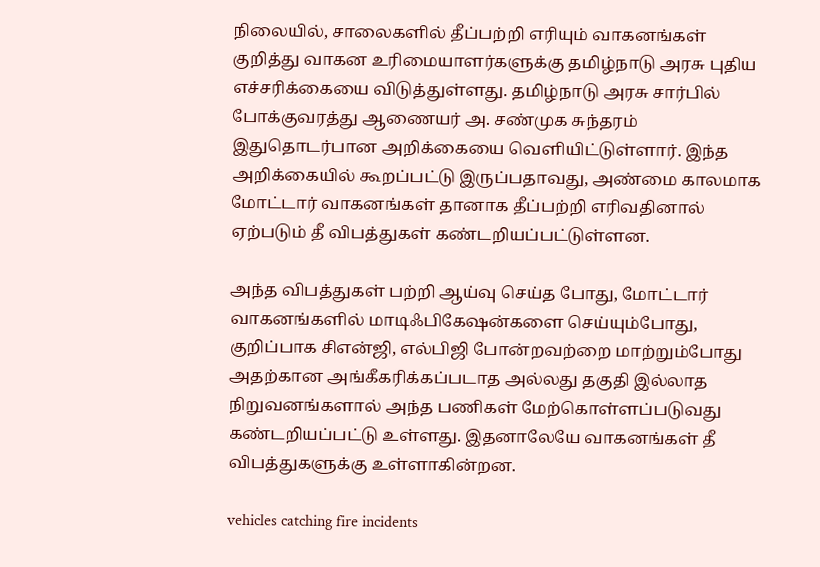நிலையில், சாலைகளில் தீப்பற்றி எரியும் வாகனங்கள் குறித்து வாகன உரிமையாளர்களுக்கு தமிழ்நாடு அரசு புதிய எச்சரிக்கையை விடுத்துள்ளது. தமிழ்நாடு அரசு சார்பில் போக்குவரத்து ஆணையர் அ. சண்முக சுந்தரம் இதுதொடர்பான அறிக்கையை வெளியிட்டுள்ளார். இந்த அறிக்கையில் கூறப்பட்டு இருப்பதாவது, அண்மை காலமாக மோட்டார் வாகனங்கள் தானாக தீப்பற்றி எரிவதினால் ஏற்படும் தீ விபத்துகள் கண்டறியப்பட்டுள்ளன.

அந்த விபத்துகள் பற்றி ஆய்வு செய்த போது, மோட்டார் வாகனங்களில் மாடிஃபிகேஷன்களை செய்யும்போது, குறிப்பாக சிஎன்ஜி, எல்பிஜி போன்றவற்றை மாற்றும்போது அதற்கான அங்கீகரிக்கப்படாத அல்லது தகுதி இல்லாத நிறுவனங்களால் அந்த பணிகள் மேற்கொள்ளப்படுவது கண்டறியப்பட்டு உள்ளது. இதனாலேயே வாகனங்கள் தீ விபத்துகளுக்கு உள்ளாகின்றன.

vehicles catching fire incidents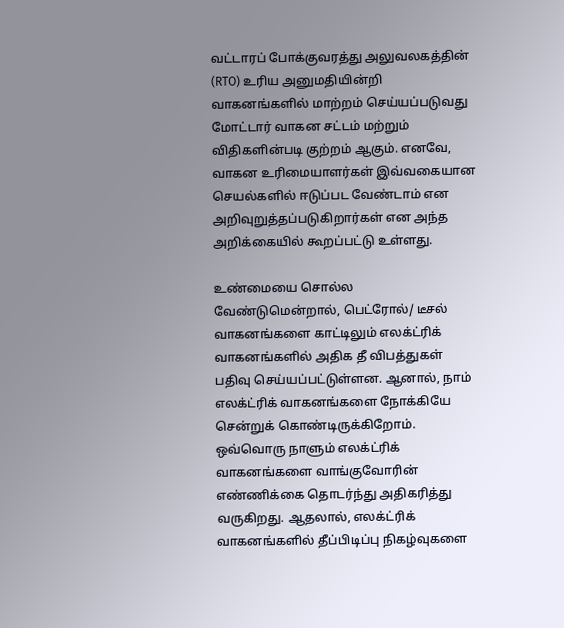வட்டாரப் போக்குவரத்து அலுவலகத்தின் (RTO) உரிய அனுமதியின்றி வாகனங்களில் மாற்றம் செய்யப்படுவது மோட்டார் வாகன சட்டம் மற்றும் விதிகளின்படி குற்றம் ஆகும். எனவே, வாகன உரிமையாளர்கள் இவ்வகையான செயல்களில் ஈடுப்பட வேண்டாம் என அறிவுறுத்தப்படுகிறார்கள் என அந்த அறிக்கையில் கூறப்பட்டு உள்ளது.

உண்மையை சொல்ல வேண்டுமென்றால், பெட்ரோல்/ டீசல் வாகனங்களை காட்டிலும் எலக்ட்ரிக் வாகனங்களில் அதிக தீ விபத்துகள் பதிவு செய்யப்பட்டுள்ளன. ஆனால், நாம் எலக்ட்ரிக் வாகனங்களை நோக்கியே சென்றுக் கொண்டிருக்கிறோம். ஒவ்வொரு நாளும் எலக்ட்ரிக் வாகனங்களை வாங்குவோரின் எண்ணிக்கை தொடர்ந்து அதிகரித்து வருகிறது. ஆதலால், எலக்ட்ரிக் வாகனங்களில் தீப்பிடிப்பு நிகழ்வுகளை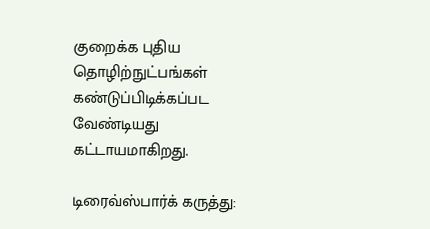குறைக்க புதிய தொழிற்நுட்பங்கள் கண்டுப்பிடிக்கப்பட வேண்டியது கட்டாயமாகிறது.

டிரைவ்ஸ்பார்க் கருத்து: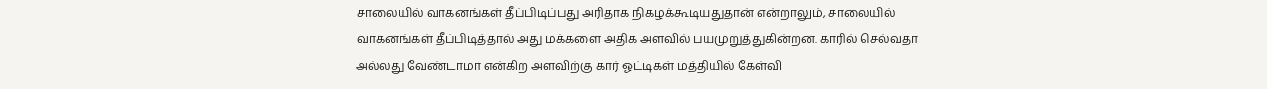சாலையில் வாகனங்கள் தீப்பிடிப்பது அரிதாக நிகழக்கூடியதுதான் என்றாலும், சாலையில் வாகனங்கள் தீப்பிடித்தால் அது மக்களை அதிக அளவில் பயமுறுத்துகின்றன. காரில் செல்வதா அல்லது வேண்டாமா என்கிற அளவிற்கு கார் ஓட்டிகள் மத்தியில் கேள்வி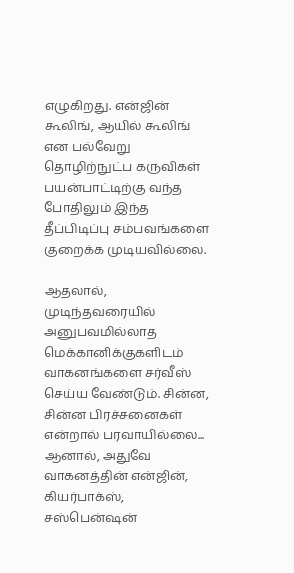எழுகிறது. என்ஜின் கூலிங், ஆயில் கூலிங் என பல்வேறு தொழிற்நுட்ப கருவிகள் பயன்பாட்டிற்கு வந்த போதிலும் இந்த தீப்பிடிப்பு சம்பவங்களை குறைக்க முடியவில்லை.

ஆதலால், முடிந்தவரையில் அனுபவமில்லாத மெக்கானிக்குகளிடம் வாகனங்களை சர்வீஸ் செய்ய வேண்டும். சின்ன, சின்ன பிரச்சனைகள் என்றால் பரவாயில்லை... ஆனால், அதுவே வாகனத்தின் என்ஜின், கியர்பாக்ஸ், சஸ்பென்ஷன்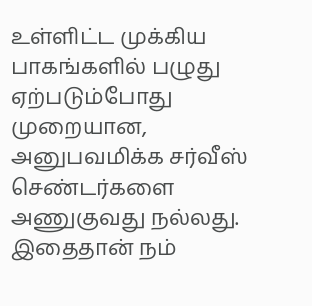உள்ளிட்ட முக்கிய பாகங்களில் பழுது ஏற்படும்போது முறையான, அனுபவமிக்க சர்வீஸ் செண்டர்களை அணுகுவது நல்லது. இதைதான் நம்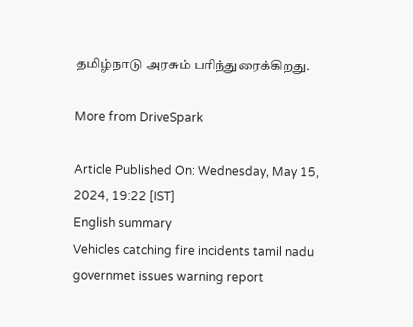தமிழ்நாடு அரசும் பரிந்துரைக்கிறது.

More from DriveSpark

Article Published On: Wednesday, May 15, 2024, 19:22 [IST]
English summary
Vehicles catching fire incidents tamil nadu governmet issues warning report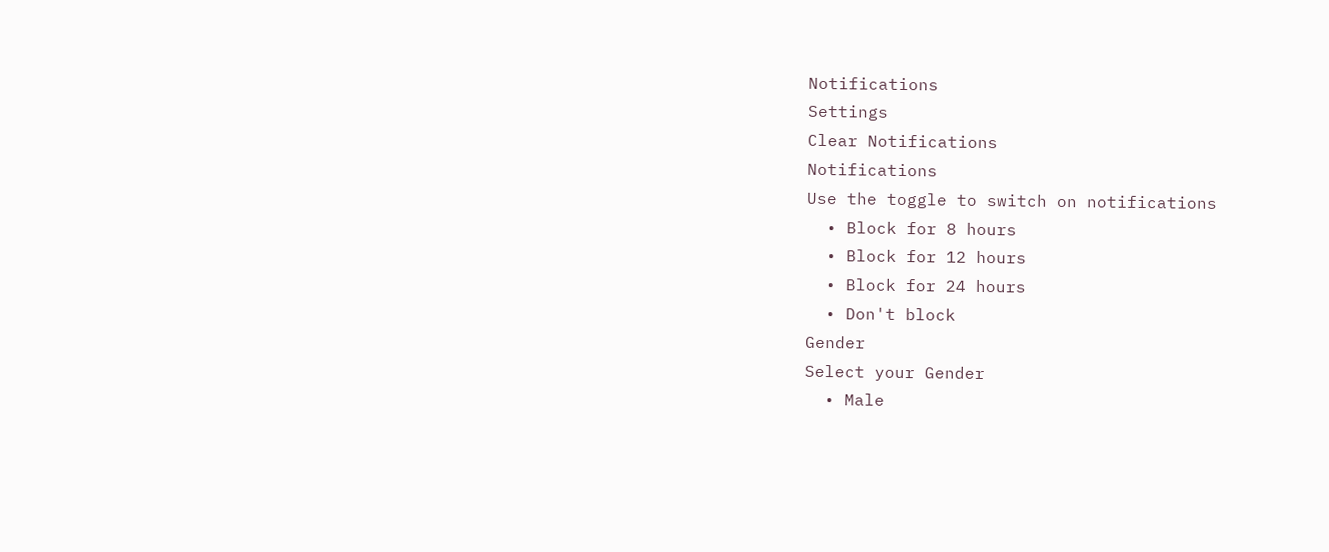Notifications
Settings
Clear Notifications
Notifications
Use the toggle to switch on notifications
  • Block for 8 hours
  • Block for 12 hours
  • Block for 24 hours
  • Don't block
Gender
Select your Gender
  • Male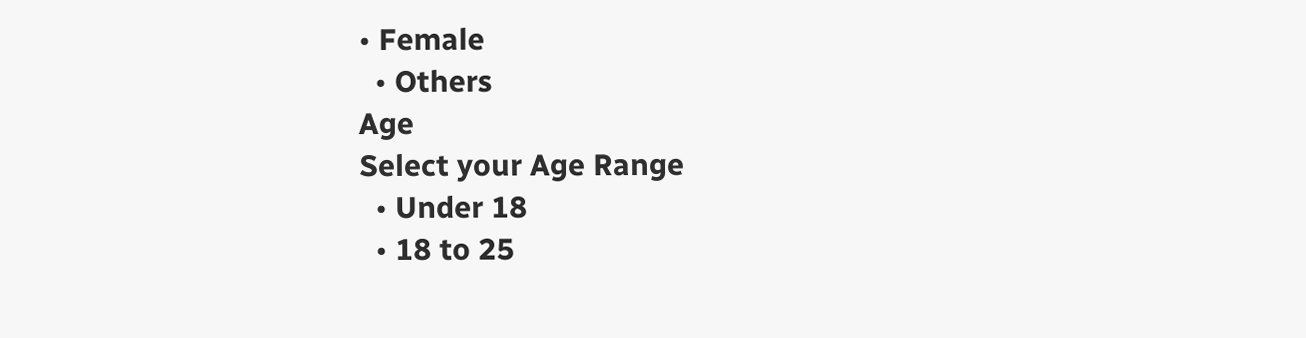• Female
  • Others
Age
Select your Age Range
  • Under 18
  • 18 to 25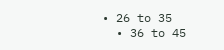• 26 to 35
  • 36 to 45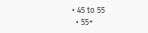• 45 to 55
  • 55+